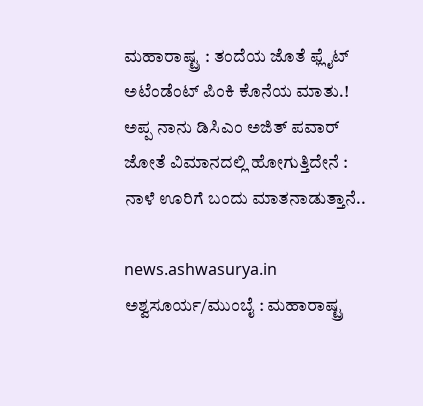ಮಹಾರಾಷ್ಟ್ರ : ತಂದೆಯ ಜೊತೆ ಫ್ಲೈಟ್ ಅಟೆಂಡೆಂಟ್ ಪಿಂಕಿ ಕೊನೆಯ ಮಾತು.!
ಅಪ್ಪ ನಾನು ಡಿಸಿಎಂ ಅಜಿತ್ ಪವಾರ್ ಜೋತೆ ವಿಮಾನದಲ್ಲಿ ಹೋಗುತ್ತಿದೇನೆ : ನಾಳೆ ಊರಿಗೆ ಬಂದು ಮಾತನಾಡುತ್ತಾನೆ..

news.ashwasurya.in
ಅಶ್ವಸೂರ್ಯ/ಮುಂಬೈ : ಮಹಾರಾಷ್ಟ್ರ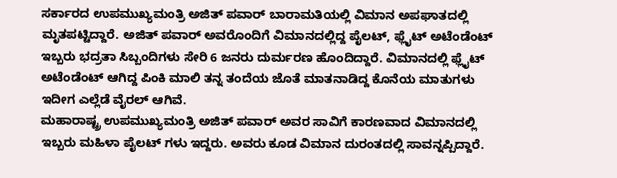ಸರ್ಕಾರದ ಉಪಮುಖ್ಯಮಂತ್ರಿ ಅಜಿತ್ ಪವಾರ್ ಬಾರಾಮತಿಯಲ್ಲಿ ವಿಮಾನ ಅಪಘಾತದಲ್ಲಿ ಮೃತಪಟ್ಟಿದ್ದಾರೆ. ಅಜಿತ್ ಪವಾರ್ ಅವರೊಂದಿಗೆ ವಿಮಾನದಲ್ಲಿದ್ದ ಪೈಲಟ್, ಫ್ಲೈಟ್ ಅಟೆಂಡೆಂಟ್ ಇಬ್ಬರು ಭದ್ರತಾ ಸಿಬ್ಬಂದಿಗಳು ಸೇರಿ 6 ಜನರು ದುರ್ಮರಣ ಹೊಂದಿದ್ದಾರೆ. ವಿಮಾನದಲ್ಲಿ ಫ್ಲೈಟ್ ಅಟೆಂಡೆಂಟ್ ಆಗಿದ್ದ ಪಿಂಕಿ ಮಾಲಿ ತನ್ನ ತಂದೆಯ ಜೊತೆ ಮಾತನಾಡಿದ್ದ ಕೊನೆಯ ಮಾತುಗಳು ಇದೀಗ ಎಲ್ಲೆಡೆ ವೈರಲ್ ಆಗಿವೆ.
ಮಹಾರಾಷ್ಟ್ರ ಉಪಮುಖ್ಯಮಂತ್ರಿ ಅಜಿತ್ ಪವಾರ್ ಅವರ ಸಾವಿಗೆ ಕಾರಣವಾದ ವಿಮಾನದಲ್ಲಿ ಇಬ್ಬರು ಮಹಿಳಾ ಪೈಲಟ್ ಗಳು ಇದ್ದರು. ಅವರು ಕೂಡ ವಿಮಾನ ದುರಂತದಲ್ಲಿ ಸಾವನ್ನಪ್ಪಿದ್ದಾರೆ.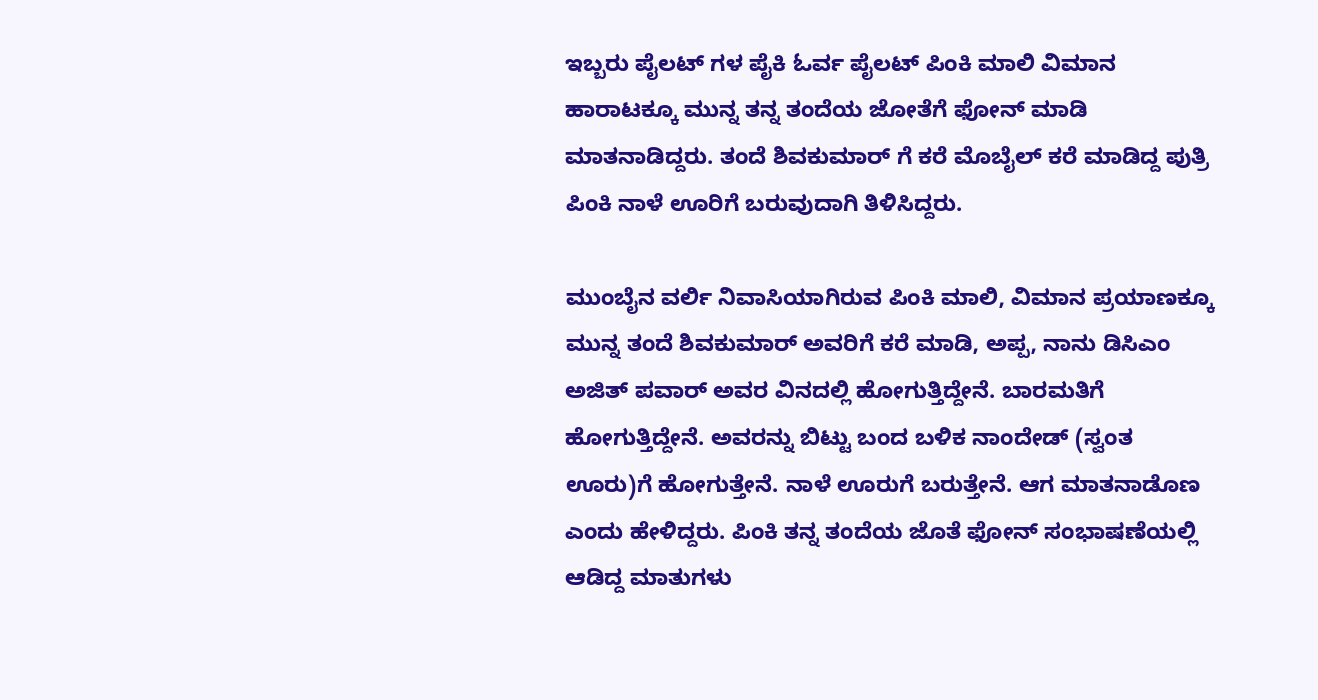ಇಬ್ಬರು ಪೈಲಟ್ ಗಳ ಪೈಕಿ ಓರ್ವ ಪೈಲಟ್ ಪಿಂಕಿ ಮಾಲಿ ವಿಮಾನ ಹಾರಾಟಕ್ಕೂ ಮುನ್ನ ತನ್ನ ತಂದೆಯ ಜೋತೆಗೆ ಫೋನ್ ಮಾಡಿ ಮಾತನಾಡಿದ್ದರು. ತಂದೆ ಶಿವಕುಮಾರ್ ಗೆ ಕರೆ ಮೊಬೈಲ್ ಕರೆ ಮಾಡಿದ್ದ ಪುತ್ರಿ ಪಿಂಕಿ ನಾಳೆ ಊರಿಗೆ ಬರುವುದಾಗಿ ತಿಳಿಸಿದ್ದರು.

ಮುಂಬೈನ ವರ್ಲಿ ನಿವಾಸಿಯಾಗಿರುವ ಪಿಂಕಿ ಮಾಲಿ, ವಿಮಾನ ಪ್ರಯಾಣಕ್ಕೂ ಮುನ್ನ ತಂದೆ ಶಿವಕುಮಾರ್ ಅವರಿಗೆ ಕರೆ ಮಾಡಿ, ಅಪ್ಪ, ನಾನು ಡಿಸಿಎಂ ಅಜಿತ್ ಪವಾರ್ ಅವರ ವಿನದಲ್ಲಿ ಹೋಗುತ್ತಿದ್ದೇನೆ. ಬಾರಮತಿಗೆ ಹೋಗುತ್ತಿದ್ದೇನೆ. ಅವರನ್ನು ಬಿಟ್ಟು ಬಂದ ಬಳಿಕ ನಾಂದೇಡ್ (ಸ್ವಂತ ಊರು)ಗೆ ಹೋಗುತ್ತೇನೆ. ನಾಳೆ ಊರುಗೆ ಬರುತ್ತೇನೆ. ಆಗ ಮಾತನಾಡೊಣ ಎಂದು ಹೇಳಿದ್ದರು. ಪಿಂಕಿ ತನ್ನ ತಂದೆಯ ಜೊತೆ ಫೋನ್ ಸಂಭಾಷಣೆಯಲ್ಲಿ ಆಡಿದ್ದ ಮಾತುಗಳು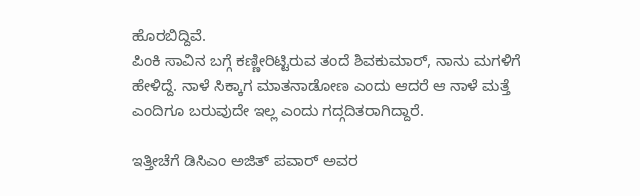ಹೊರಬಿದ್ದಿವೆ.
ಪಿಂಕಿ ಸಾವಿನ ಬಗ್ಗೆ ಕಣ್ಣೀರಿಟ್ಟಿರುವ ತಂದೆ ಶಿವಕುಮಾರ್, ನಾನು ಮಗಳಿಗೆ ಹೇಳಿದ್ದೆ. ನಾಳೆ ಸಿಕ್ಕಾಗ ಮಾತನಾಡೋಣ ಎಂದು ಆದರೆ ಆ ನಾಳೆ ಮತ್ತೆ ಎಂದಿಗೂ ಬರುವುದೇ ಇಲ್ಲ ಎಂದು ಗದ್ಗದಿತರಾಗಿದ್ದಾರೆ.

ಇತ್ತೀಚೆಗೆ ಡಿಸಿಎಂ ಅಜಿತ್ ಪವಾರ್ ಅವರ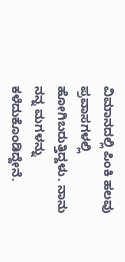ವಿಮಾನದಲ್ಲಿ ಪಿಂಕಿ ಹಲವು ಪ್ರವಾಸಗಳಲ್ಲಿ ಹೋಗಿಬರುತ್ತಿದ್ದಳು. ನಾನು ನನ್ನ ಮಗಳನ್ನು ಕಳೆದುಕೊಂಡಿದ್ದೇನೆ.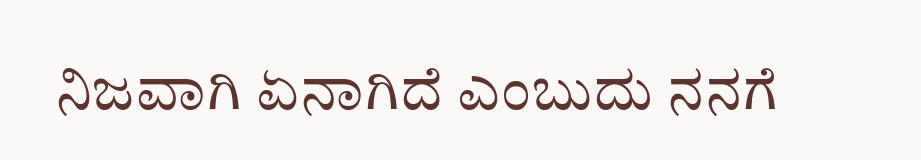ನಿಜವಾಗಿ ಏನಾಗಿದೆ ಎಂಬುದು ನನಗೆ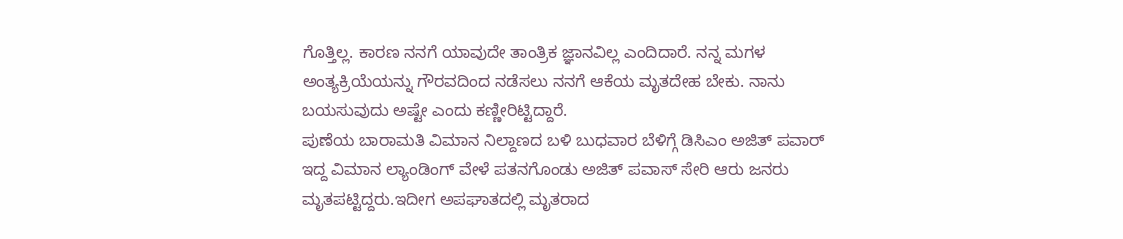ಗೊತ್ತಿಲ್ಲ. ಕಾರಣ ನನಗೆ ಯಾವುದೇ ತಾಂತ್ರಿಕ ಜ್ಞಾನವಿಲ್ಲ ಎಂದಿದಾರೆ. ನನ್ನ ಮಗಳ ಅಂತ್ಯಕ್ರಿಯೆಯನ್ನು ಗೌರವದಿಂದ ನಡೆಸಲು ನನಗೆ ಆಕೆಯ ಮೃತದೇಹ ಬೇಕು. ನಾನು ಬಯಸುವುದು ಅಷ್ಟೇ ಎಂದು ಕಣ್ಣೀರಿಟ್ಟಿದ್ದಾರೆ.
ಪುಣೆಯ ಬಾರಾಮತಿ ವಿಮಾನ ನಿಲ್ದಾಣದ ಬಳಿ ಬುಧವಾರ ಬೆಳಿಗ್ಗೆ ಡಿಸಿಎಂ ಅಜಿತ್ ಪವಾರ್ ಇದ್ದ ವಿಮಾನ ಲ್ಯಾಂಡಿಂಗ್ ವೇಳೆ ಪತನಗೊಂಡು ಅಜಿತ್ ಪವಾಸ್ ಸೇರಿ ಆರು ಜನರು ಮೃತಪಟ್ಟಿದ್ದರು.ಇದೀಗ ಅಪಘಾತದಲ್ಲಿ ಮೃತರಾದ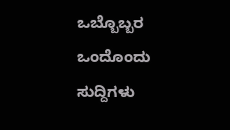ಒಬ್ಬೊಬ್ಬರ ಒಂದೊಂದು ಸುದ್ದಿಗಳು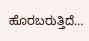ಹೊರಬರುತ್ತಿದೆ…